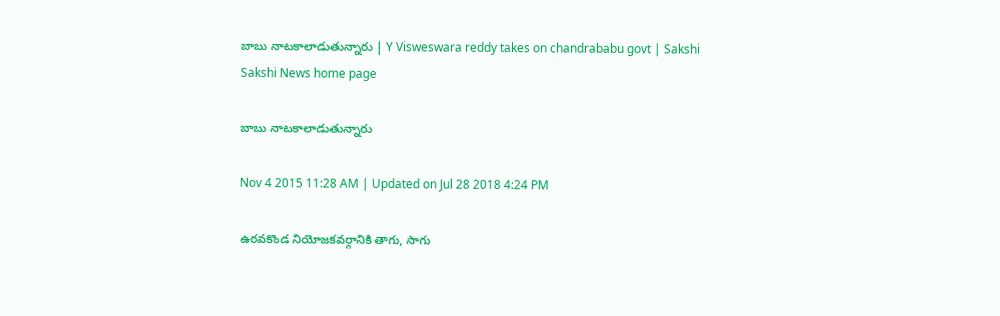బాబు నాటకాలాడుతున్నారు | Y Visweswara reddy takes on chandrababu govt | Sakshi
Sakshi News home page

బాబు నాటకాలాడుతున్నారు

Nov 4 2015 11:28 AM | Updated on Jul 28 2018 4:24 PM

ఉరవకొండ నియోజకవర్గానికి తాగు, సాగు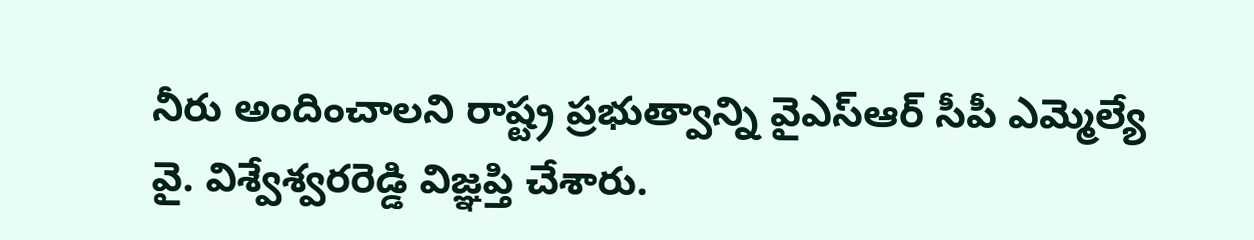నీరు అందించాలని రాష్ట్ర ప్రభుత్వాన్ని వైఎస్ఆర్ సీపీ ఎమ్మెల్యే వై. విశ్వేశ్వరరెడ్డి విజ్ఞప్తి చేశారు.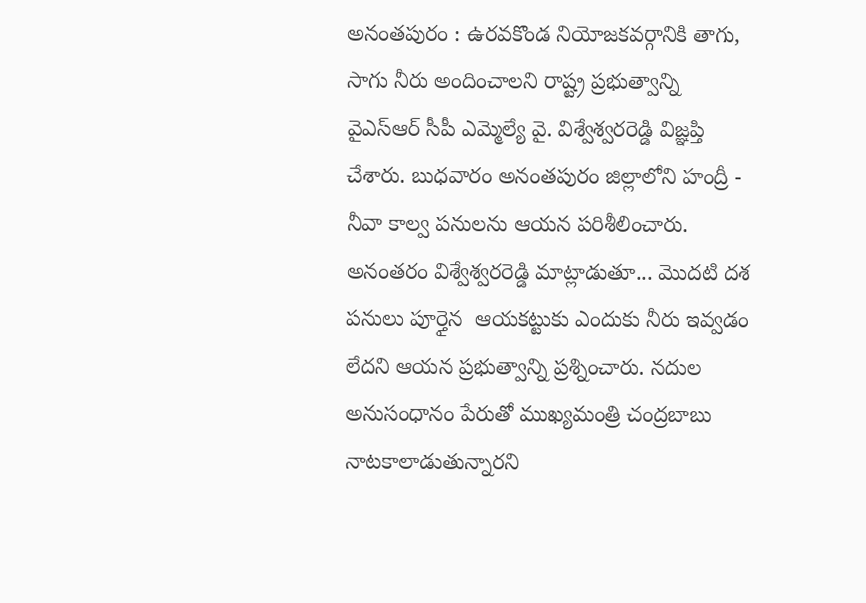అనంతపురం : ఉరవకొండ నియోజకవర్గానికి తాగు, సాగు నీరు అందించాలని రాష్ట్ర ప్రభుత్వాన్ని వైఎస్ఆర్ సీపీ ఎమ్మెల్యే వై. విశ్వేశ్వరరెడ్డి విజ్ఞప్తి చేశారు. బుధవారం అనంతపురం జిల్లాలోని హంద్రీ - నీవా కాల్వ పనులను ఆయన పరిశీలించారు. అనంతరం విశ్వేశ్వరరెడ్డి మాట్లాడుతూ... మొదటి దశ పనులు పూర్తైన  ఆయకట్టుకు ఎందుకు నీరు ఇవ్వడం లేదని ఆయన ప్రభుత్వాన్ని ప్రశ్నించారు. నదుల అనుసంధానం పేరుతో ముఖ్యమంత్రి చంద్రబాబు నాటకాలాడుతున్నారని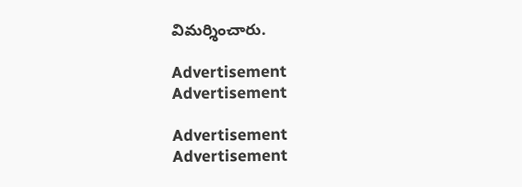విమర్శించారు.

Advertisement
Advertisement

Advertisement
Advertisement